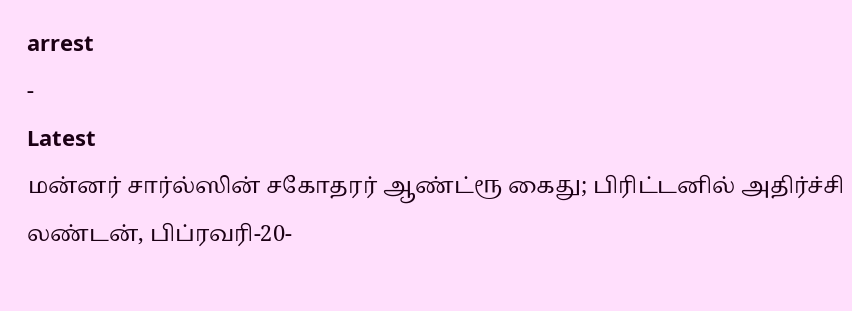arrest
-
Latest
மன்னர் சார்ல்ஸின் சகோதரர் ஆண்ட்ரூ கைது; பிரிட்டனில் அதிர்ச்சி
லண்டன், பிப்ரவரி-20-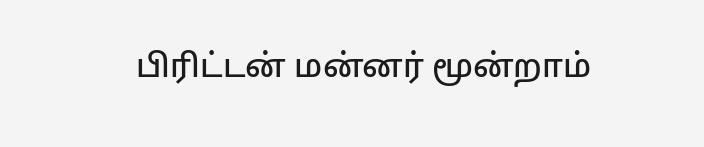பிரிட்டன் மன்னர் மூன்றாம்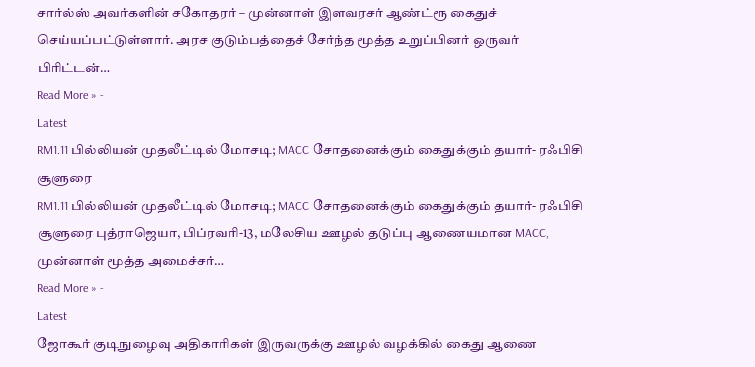சார்ல்ஸ் அவர்களின் சகோதரர் – முன்னாள் இளவரசர் ஆண்ட்ரூ கைதுச் செய்யப்பட்டுள்ளார். அரச குடும்பத்தைச் சேர்ந்த மூத்த உறுப்பினர் ஒருவர் பிரிட்டன்…
Read More » -
Latest
RM1.11 பில்லியன் முதலீட்டில் மோசடி; MACC சோதனைக்கும் கைதுக்கும் தயார்- ரஃபிசி சூளுரை
RM1.11 பில்லியன் முதலீட்டில் மோசடி; MACC சோதனைக்கும் கைதுக்கும் தயார்- ரஃபிசி சூளுரை புத்ராஜெயா, பிப்ரவரி-13, மலேசிய ஊழல் தடுப்பு ஆணையமான MACC, முன்னாள் மூத்த அமைச்சர்…
Read More » -
Latest
ஜோகூர் குடிநுழைவு அதிகாரிகள் இருவருக்கு ஊழல் வழக்கில் கைது ஆணை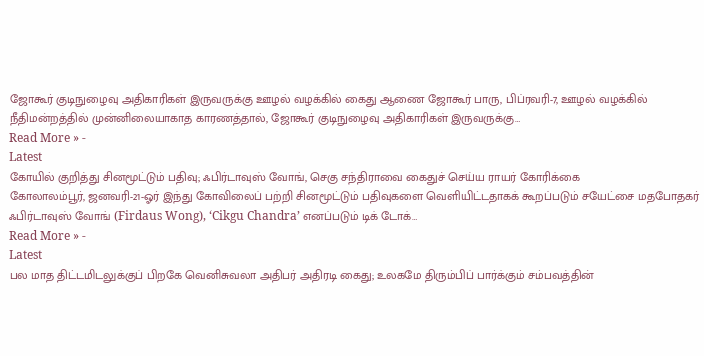ஜோகூர் குடிநுழைவு அதிகாரிகள் இருவருக்கு ஊழல் வழக்கில் கைது ஆணை ஜோகூர் பாரு, பிப்ரவரி-7, ஊழல் வழக்கில் நீதிமன்றத்தில் முன்னிலையாகாத காரணத்தால், ஜோகூர் குடிநுழைவு அதிகாரிகள் இருவருக்கு…
Read More » -
Latest
கோயில் குறித்து சினமூட்டும் பதிவு; ஃபிர்டாவுஸ் வோங், செகு சந்திராவை கைதுச் செய்ய ராயர் கோரிக்கை
கோலாலம்பூர், ஜனவரி-21-ஓர் இந்து கோவிலைப் பற்றி சினமூட்டும் பதிவுகளை வெளியிட்டதாகக் கூறப்படும் சயேட்சை மதபோதகர் ஃபிர்டாவுஸ் வோங் (Firdaus Wong), ‘Cikgu Chandra’ எனப்படும் டிக் டோக்…
Read More » -
Latest
பல மாத திட்டமிடலுக்குப் பிறகே வெனிசுவலா அதிபர் அதிரடி கைது; உலகமே திரும்பிப் பார்க்கும் சம்பவத்தின்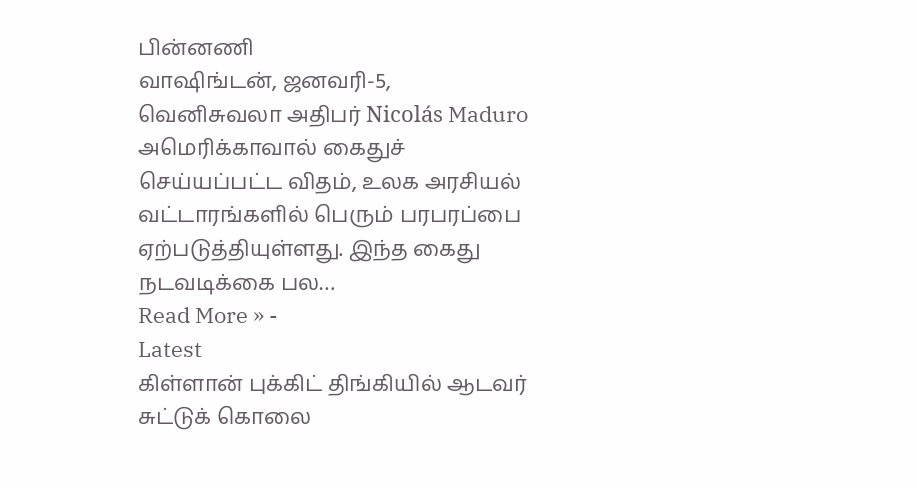பின்னணி
வாஷிங்டன், ஜனவரி-5, வெனிசுவலா அதிபர் Nicolás Maduro அமெரிக்காவால் கைதுச் செய்யப்பட்ட விதம், உலக அரசியல் வட்டாரங்களில் பெரும் பரபரப்பை ஏற்படுத்தியுள்ளது. இந்த கைது நடவடிக்கை பல…
Read More » -
Latest
கிள்ளான் புக்கிட் திங்கியில் ஆடவர் சுட்டுக் கொலை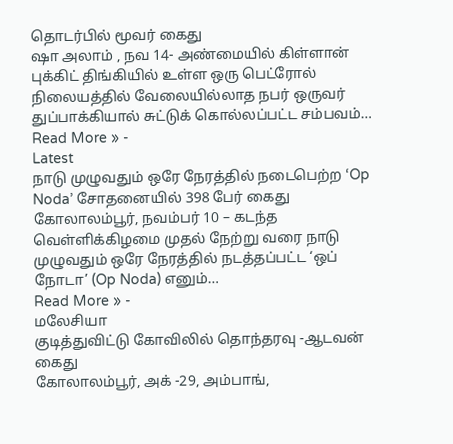தொடர்பில் மூவர் கைது
ஷா அலாம் , நவ 14- அண்மையில் கிள்ளான் புக்கிட் திங்கியில் உள்ள ஒரு பெட்ரோல் நிலையத்தில் வேலையில்லாத நபர் ஒருவர் துப்பாக்கியால் சுட்டுக் கொல்லப்பட்ட சம்பவம்…
Read More » -
Latest
நாடு முழுவதும் ஒரே நேரத்தில் நடைபெற்ற ‘Op Noda’ சோதனையில் 398 பேர் கைது
கோலாலம்பூர், நவம்பர் 10 – கடந்த வெள்ளிக்கிழமை முதல் நேற்று வரை நாடு முழுவதும் ஒரே நேரத்தில் நடத்தப்பட்ட ‘ஒப் நோடா’ (Op Noda) எனும்…
Read More » -
மலேசியா
குடித்துவிட்டு கோவிலில் தொந்தரவு -ஆடவன் கைது
கோலாலம்பூர், அக் -29, அம்பாங்,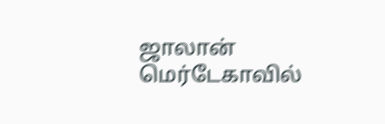ஜாலான் மெர்டேகாவில்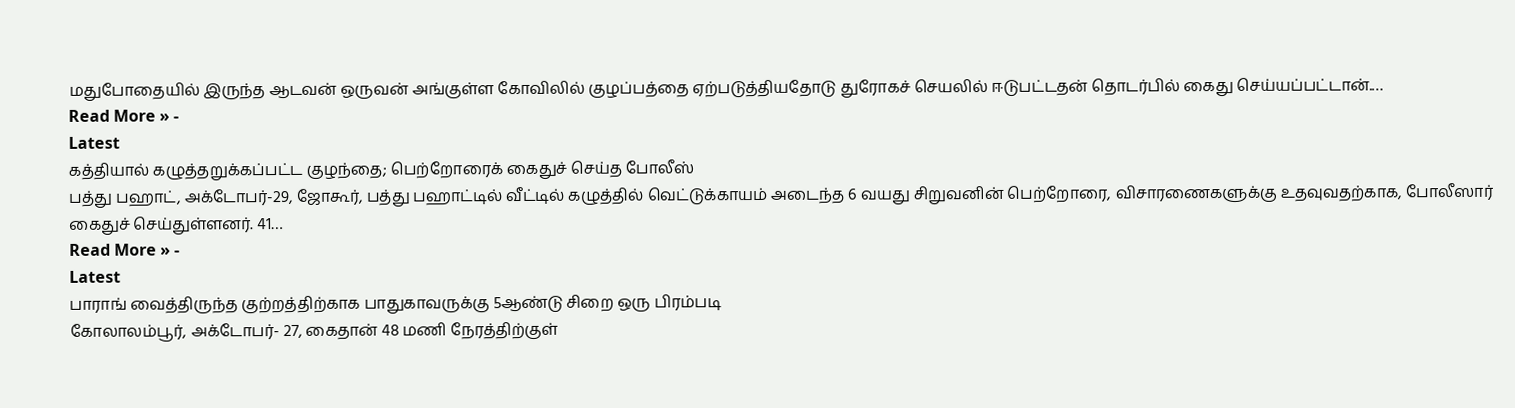மதுபோதையில் இருந்த ஆடவன் ஒருவன் அங்குள்ள கோவிலில் குழப்பத்தை ஏற்படுத்தியதோடு துரோகச் செயலில் ஈடுபட்டதன் தொடர்பில் கைது செய்யப்பட்டான்.…
Read More » -
Latest
கத்தியால் கழுத்தறுக்கப்பட்ட குழந்தை; பெற்றோரைக் கைதுச் செய்த போலீஸ்
பத்து பஹாட், அக்டோபர்-29, ஜோகூர், பத்து பஹாட்டில் வீட்டில் கழுத்தில் வெட்டுக்காயம் அடைந்த 6 வயது சிறுவனின் பெற்றோரை, விசாரணைகளுக்கு உதவுவதற்காக, போலீஸார் கைதுச் செய்துள்ளனர். 41…
Read More » -
Latest
பாராங் வைத்திருந்த குற்றத்திற்காக பாதுகாவருக்கு 5ஆண்டு சிறை ஒரு பிரம்படி
கோலாலம்பூர், அக்டோபர்- 27, கைதான் 48 மணி நேரத்திற்குள்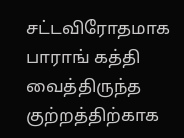சட்டவிரோதமாக பாராங் கத்தி வைத்திருந்த குற்றத்திற்காக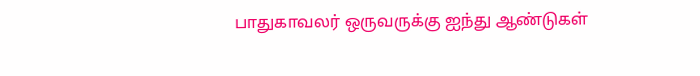பாதுகாவலர் ஒருவருக்கு ஐந்து ஆண்டுகள்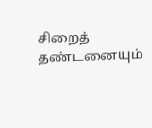சிறைத் தண்டனையும்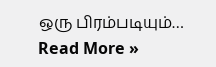ஒரு பிரம்படியும்…
Read More »